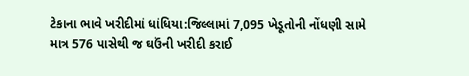ટેકાના ભાવે ખરીદીમાં ધાંધિયા:જિલ્લામાં 7,095 ખેડૂતોની નોંધણી સામે માત્ર 576 પાસેથી જ ઘઉંની ખરીદી કરાઈ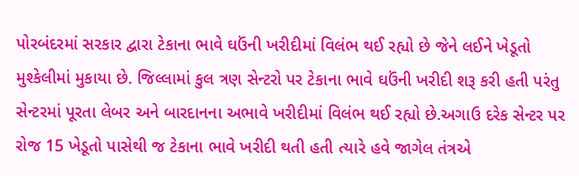પોરબંદરમાં સરકાર દ્વારા ટેકાના ભાવે ઘઉંની ખરીદીમાં વિલંભ થઈ રહ્યો છે જેને લઈને ખેડૂતો મુશ્કેલીમાં મુકાયા છે. જિલ્લામાં કુલ ત્રણ સેન્ટરો પર ટેકાના ભાવે ઘઉંની ખરીદી શરૂ કરી હતી પરંતુ સેન્ટરમાં પૂરતા લેબર અને બારદાનના અભાવે ખરીદીમાં વિલંભ થઈ રહ્યો છે.અગાઉ દરેક સેન્ટર પર રોજ 15 ખેડૂતો પાસેથી જ ટેકાના ભાવે ખરીદી થતી હતી ત્યારે હવે જાગેલ તંત્રએ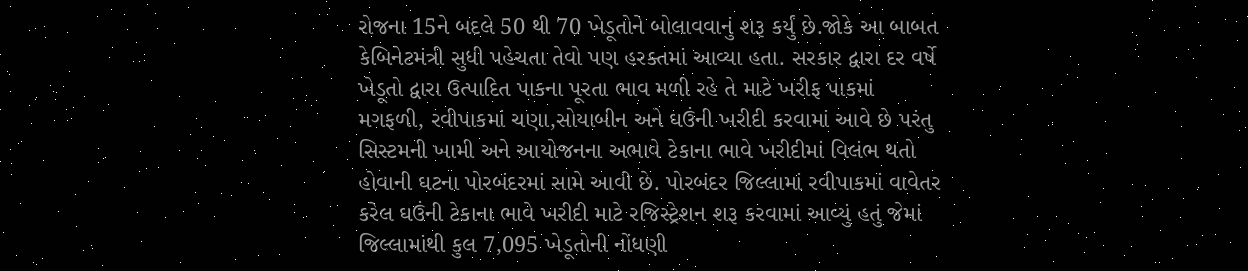રોજના 15ને બદલે 50 થી 70 ખેડૂતોને બોલાવવાનું શરૂ કર્યું છે.જોકે આ બાબત કેબિનેટમંત્રી સુધી પહેચતા તેવો પણ હરક્તમાં આવ્યા હતા. સરકાર દ્વારા દર વર્ષે ખેડૂતો દ્વારા ઉત્પાદિત પાકના પૂરતા ભાવ મળી રહે તે માટે ખરીફ પાકમાં મગફળી, રવીપાકમાં ચણા,સોયાબીન અને ઘઉંની ખરીદી કરવામાં આવે છે પરંતુ સિસ્ટમની ખામી અને આયોજનના અભાવે ટેકાના ભાવે ખરીદીમાં વિલંભ થતો હોવાની ઘટના પોરબંદરમાં સામે આવી છે. પોરબંદર જિલ્લામાં રવીપાકમાં વાવેતર કરેલ ઘઉંની ટેકાના ભાવે ખરીદી માટે રજિસ્ટ્રેશન શરૂ કરવામાં આવ્યું હતું જેમાં જિલ્લામાંથી કુલ 7,095 ખેડૂતોની નોંધણી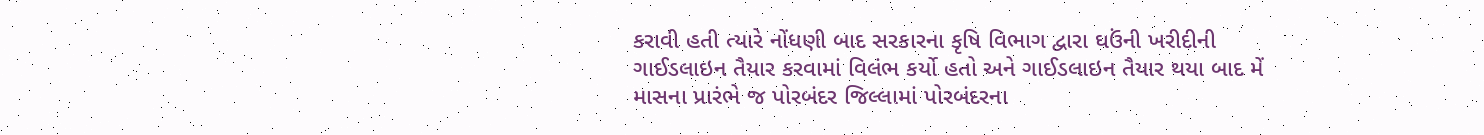કરાવી હતી ત્યારે નોંધણી બાદ સરકારના કૃષિ વિભાગ દ્વારા ઘઉંની ખરીદીની ગાઈડલાઇન તૈયાર કરવામાં વિલંભ કર્યો હતો અને ગાઈડલાઇન તૈયાર થયા બાદ મેં માસના પ્રારંભે જ પોરબંદર જિલ્લામાં પોરબંદરના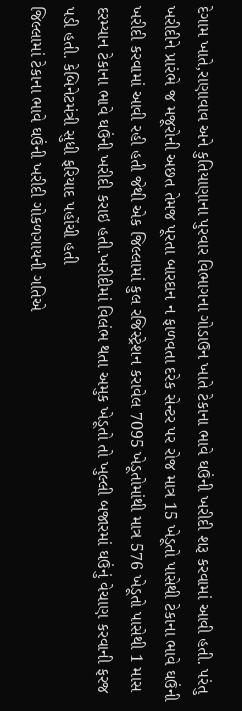દેગામ ખાતે,રાણાવાવ અને કુતિયાણાના પુરવાર વિભાગના ગોડાઉન ખાતે ટેકાના ભાવે ઘઉંની ખરીદી શરૂ કરવામાં આવી હતી. પરંતુ ખરીદીને પ્રારંભે જ મજૂરોની અછત તેમજ પૂરતા બારદાન ન ફાળવતા દરેક સેન્ટર પર રોજ માત્ર 15 ખેડૂતો પાસેથી ટેકાના ભાવે ઘઉંની ખરીદી કરવામાં આવી રહી હતી જેથી એક જિલ્લામાં કુલ રજિસ્ટ્રેશન કરાવેલ 7095 ખેડૂતોમાંથી માત્ર 576 ખેડૂતો પાસેથી 1 માસ દરમ્યાન ટેકાના ભાવે ઘઉંની ખરીદી કરાઇ હતી.ખરીદીમાં વિલંભ થતા અમુક ખેડૂતો તો ખુલ્લી બજારમાં ઘઉંનું વેચાણ કરવાની ફરજ પડી હતી. કેબિનેટમંત્રી સુધી ફરિયાદ પહોંચી હતી
જિલ્લામાં ટેકાના ભાવે ઘઉંની ખરીદી ગોકળગાયની ગતિએ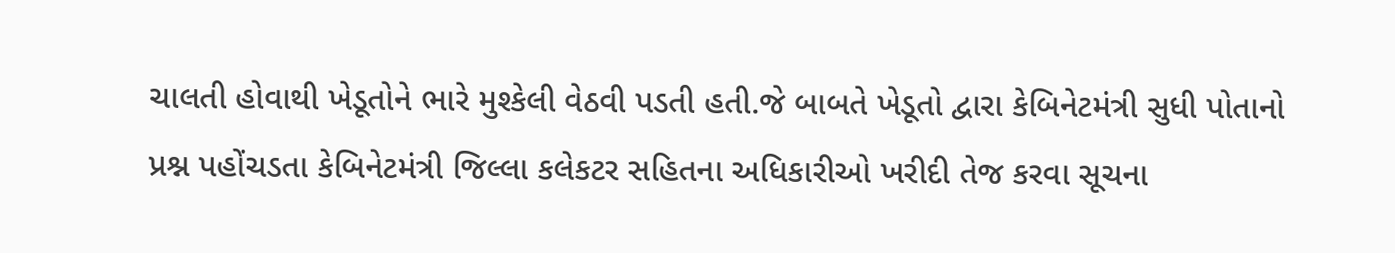ચાલતી હોવાથી ખેડૂતોને ભારે મુશ્કેલી વેઠવી પડતી હતી.જે બાબતે ખેડૂતો દ્વારા કેબિનેટમંત્રી સુધી પોતાનો પ્રશ્ન પહોંચડતા કેબિનેટમંત્રી જિલ્લા કલેકટર સહિતના અધિકારીઓ ખરીદી તેજ કરવા સૂચના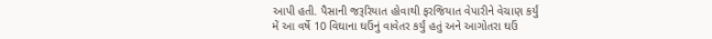આપી હતી. પૈસાની જરૂરિયાત હોવાથી ફરજિયાત વેપારીને વેચાણ કર્યું
મેં આ વર્ષે 10 વિઘાના ઘઉંનું વાવેતર કર્યું હતું અને આગોતરા ઘઉં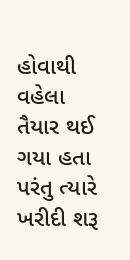હોવાથી વહેલા તૈયાર થઈ ગયા હતા પરંતુ ત્યારે ખરીદી શરૂ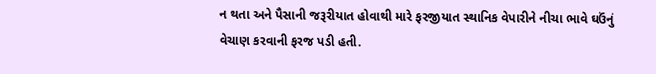ન થતા અને પૈસાની જરૂરીયાત હોવાથી મારે ફરજીયાત સ્થાનિક વેપારીને નીચા ભાવે ઘઉંનું વેચાણ કરવાની ફરજ પડી હતી.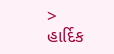> હાર્દિક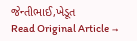જેન્તીભાઈ,ખેડૂત
Read Original Article →